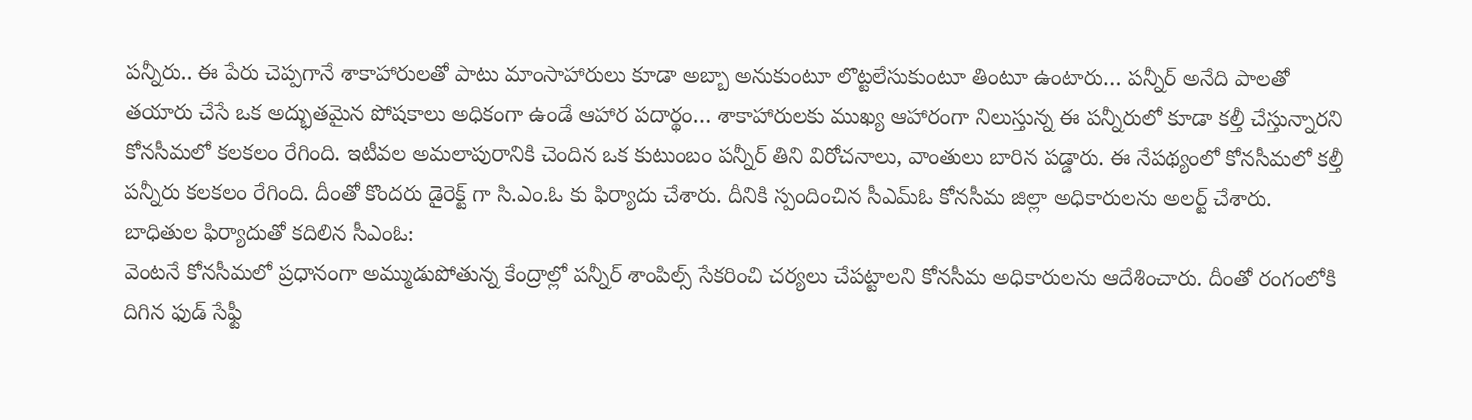పన్నీరు.. ఈ పేరు చెప్పగానే శాకాహారులతో పాటు మాంసాహారులు కూడా అబ్బా అనుకుంటూ లొట్టలేసుకుంటూ తింటూ ఉంటారు… పన్నీర్ అనేది పాలతో తయారు చేసే ఒక అద్భుతమైన పోషకాలు అధికంగా ఉండే ఆహార పదార్థం… శాకాహారులకు ముఖ్య ఆహారంగా నిలుస్తున్న ఈ పన్నీరులో కూడా కల్తీ చేస్తున్నారని కోనసీమలో కలకలం రేగింది. ఇటీవల అమలాపురానికి చెందిన ఒక కుటుంబం పన్నీర్ తిని విరోచనాలు, వాంతులు బారిన పడ్డారు. ఈ నేపథ్యంలో కోనసీమలో కల్తీ పన్నీరు కలకలం రేగింది. దీంతో కొందరు డైరెక్ట్ గా సి.ఎం.ఓ కు ఫిర్యాదు చేశారు. దీనికి స్పందించిన సీఎమ్ఓ కోనసీమ జిల్లా అధికారులను అలర్ట్ చేశారు.
బాధితుల ఫిర్యాదుతో కదిలిన సీఎంఓ:
వెంటనే కోనసీమలో ప్రధానంగా అమ్ముడుపోతున్న కేంద్రాల్లో పన్నీర్ శాంపిల్స్ సేకరించి చర్యలు చేపట్టాలని కోనసీమ అధికారులను ఆదేశించారు. దీంతో రంగంలోకి దిగిన ఫుడ్ సేఫ్టీ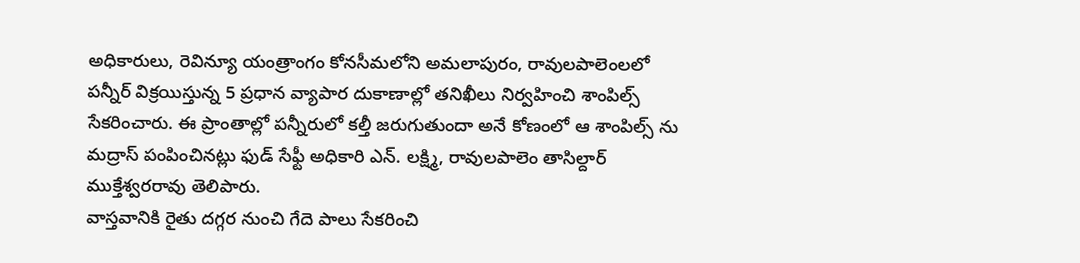అధికారులు, రెవిన్యూ యంత్రాంగం కోనసీమలోని అమలాపురం, రావులపాలెంలలో పన్నీర్ విక్రయిస్తున్న 5 ప్రధాన వ్యాపార దుకాణాల్లో తనిఖీలు నిర్వహించి శాంపిల్స్ సేకరించారు. ఈ ప్రాంతాల్లో పన్నీరులో కల్తీ జరుగుతుందా అనే కోణంలో ఆ శాంపిల్స్ ను మద్రాస్ పంపించినట్లు ఫుడ్ సేఫ్టీ అధికారి ఎన్. లక్ష్మి, రావులపాలెం తాసిల్దార్ ముక్తేశ్వరరావు తెలిపారు.
వాస్తవానికి రైతు దగ్గర నుంచి గేదె పాలు సేకరించి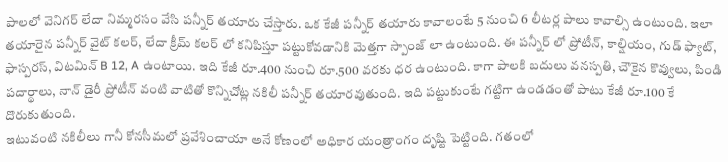పాలలో వెనిగర్ లేదా నిమ్మరసం వేసి పన్నీర్ తయారు చేస్తారు. ఒక కేజీ పన్నీర్ తయారు కావాలంటే 5 నుంచి 6 లీటర్ల పాలు కావాల్సి ఉంటుంది. ఇలా తయారైన పన్నీర్ వైట్ కలర్, లేదా క్రీమ్ కలర్ లో కనిపిస్తూ పట్టుకోవడానికి మెత్తగా స్పాంజ్ లా ఉంటుంది. ఈ పన్నీర్ లో ప్రోటీన్, కాల్షియం, గుడ్ ఫ్యాట్, ఫాస్పరస్, విటమిన్ B 12, A ఉంటాయి. ఇది కేజీ రూ.400 నుంచి రూ.500 వరకు ధర ఉంటుంది. కాగా పాలకి బదులు వనస్పతి, చౌకైన కొవ్వులు, పిండి పదార్థాలు, నాన్ డైరీ ప్రోటీన్ వంటి వాటితో కొన్నిచోట్ల నకిలీ పన్నీర్ తయారవుతుంది. ఇది పట్టుకుంటే గట్టిగా ఉండడంతో పాటు కేజీ రూ.100 కే దొరుకుతుంది.
ఇటువంటి నకిలీలు గానీ కోనసీమలో ప్రవేశించాయా అనే కోణంలో అధికార యంత్రాంగం దృష్టి పెట్టింది. గతంలో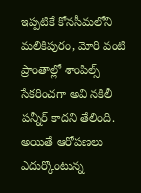ఇప్పటికే కోనసీమలోని మలికిపురం, మోరి వంటి ప్రాంతాల్లో శాంపిల్స్ సేకరించగా అవి నకిలీ పన్నీర్ కాదని తేలింది. అయితే ఆరోపణలు ఎదుర్కొంటున్న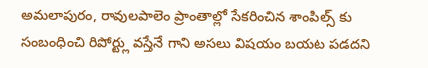అమలాపురం, రావులపాలెం ప్రాంతాల్లో సేకరించిన శాంపిల్స్ కు సంబంధించి రిపోర్ట్లు వస్తేనే గాని అసలు విషయం బయట పడదని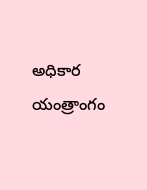అధికార యంత్రాంగం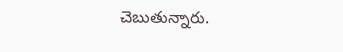చెబుతున్నారు.